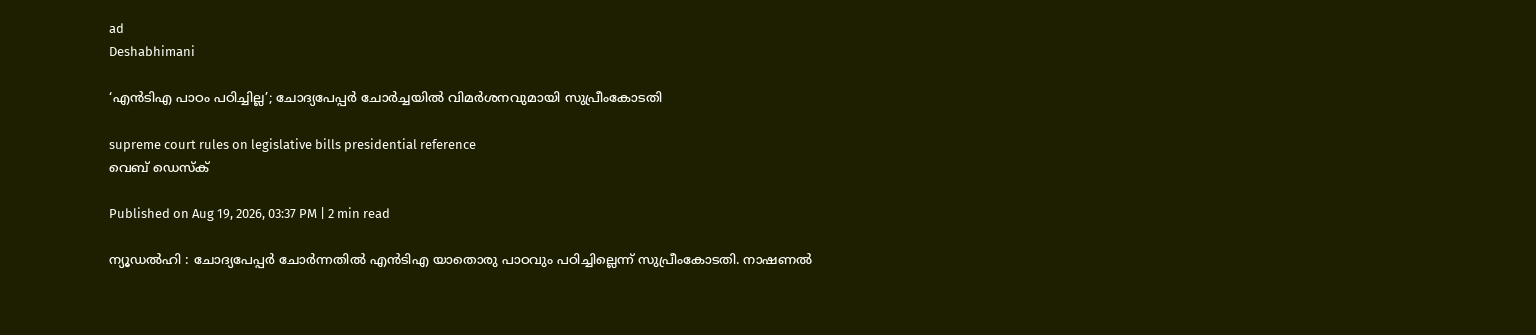ad
Deshabhimani

‘എൻടിഎ പാഠം പഠിച്ചില്ല’; ചോദ്യപേപ്പർ ചോർച്ചയിൽ വിമർശനവുമായി സുപ്രീംകോടതി

supreme court rules on legislative bills presidential reference
വെബ് ഡെസ്ക്

Published on Aug 19, 2026, 03:37 PM | 2 min read

ന്യൂഡൽഹി : ചോദ്യപേപ്പർ ചോർന്നതിൽ എൻടിഎ യാതൊരു പാഠവും പഠിച്ചില്ലെന്ന് സുപ്രീംകോടതി. നാഷണൽ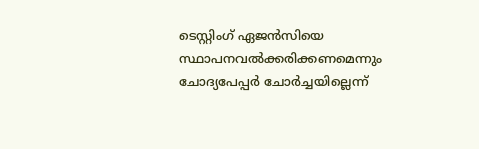ടെസ്റ്റിംഗ് ഏജൻസിയെ സ്ഥാപനവൽക്കരിക്കണമെന്നും ചോദ്യപേപ്പർ ചോർച്ചയില്ലെന്ന്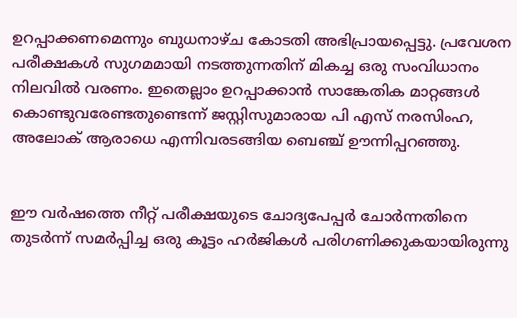ഉറപ്പാക്കണമെന്നും ‌ബുധനാഴ്ച കോടതി അഭിപ്രായപ്പെട്ടു. പ്രവേശന പരീക്ഷകൾ സുഗമമായി നടത്തുന്നതിന് മികച്ച ഒരു സംവിധാനം നിലവിൽ വരണം. ഇതെല്ലാം ഉറപ്പാക്കാൻ സാങ്കേതിക മാറ്റങ്ങൾ കൊണ്ടുവരേണ്ടതുണ്ടെന്ന് ജസ്റ്റിസുമാരായ പി എസ് നരസിംഹ, അലോക് ആരാധെ എന്നിവരടങ്ങിയ ബെഞ്ച് ഊന്നിപ്പറഞ്ഞു.


ഈ വർഷത്തെ നീറ്റ് പരീക്ഷയുടെ ചോദ്യപേപ്പർ ചോർന്നതിനെ തുടർന്ന് സമർപ്പിച്ച ഒരു കൂട്ടം ഹർജികൾ പരിഗണിക്കുകയായിരുന്നു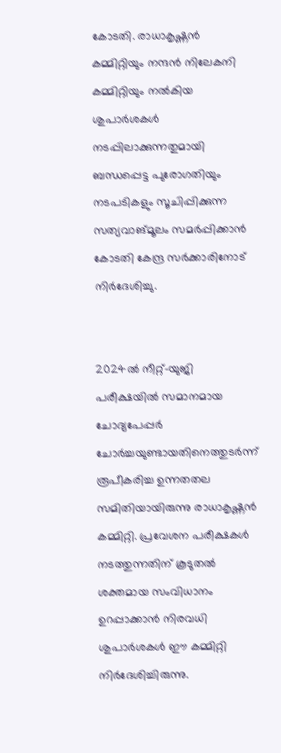കോടതി. രാധാകൃഷ്ണൻ കമ്മിറ്റിയും നന്ദൻ നിലേകനി കമ്മിറ്റിയും നൽകിയ ശുപാർശകൾ നടപ്പിലാക്കുന്നതുമായി ബന്ധപ്പെട്ട പുരോഗതിയും നടപടികളും സൂചിപ്പിക്കുന്ന സത്യവാങ്മൂലം സമർപ്പിക്കാൻ കോടതി കേന്ദ്ര സർക്കാരിനോട് നിർദേശിച്ചു.


2024ൽ നീറ്റ്-യുജി പരീക്ഷയിൽ സമാനമായ ചോദ്യപേപ്പർ ചോർച്ചയുണ്ടായതിനെത്തുടർന്ന് രൂപീകരിച്ച ഉന്നതതല സമിതിയായിരുന്നു രാധാകൃഷ്ണൻ കമ്മിറ്റി. പ്രവേശന പരീക്ഷകൾ നടത്തുന്നതിന് കൂടുതൽ ശക്തമായ സംവിധാനം ഉറപ്പാക്കാൻ നിരവധി ശുപാർശകൾ ഈ കമ്മിറ്റി നിർദേശിച്ചിരുന്നു.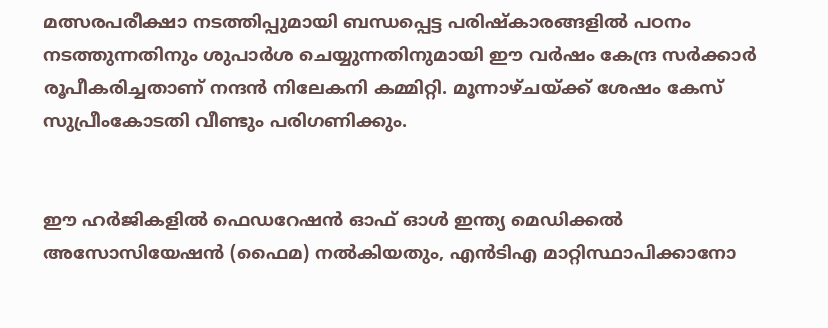മത്സരപരീക്ഷാ നടത്തിപ്പുമായി ബന്ധപ്പെട്ട പരിഷ്കാരങ്ങളിൽ പഠനം നടത്തുന്നതിനും ശുപാർശ ചെയ്യുന്നതിനുമായി ഈ വർഷം കേന്ദ്ര സർക്കാർ രൂപീകരിച്ചതാണ് നന്ദൻ നിലേകനി കമ്മിറ്റി. മൂന്നാഴ്ചയ്ക്ക് ശേഷം കേസ് സുപ്രീംകോടതി വീണ്ടും പരിഗണിക്കും.


ഈ ഹർജികളിൽ ഫെഡറേഷൻ ഓഫ് ഓൾ ഇന്ത്യ മെഡിക്കൽ അസോസിയേഷൻ (ഫൈമ) നൽകിയതും, എൻടിഎ മാറ്റിസ്ഥാപിക്കാനോ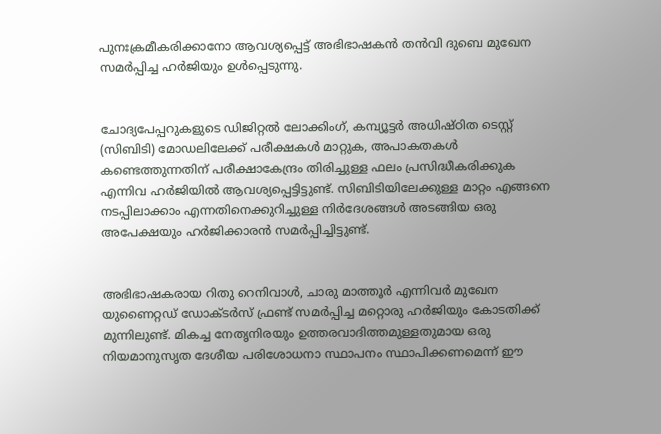പുനഃക്രമീകരിക്കാനോ ആവശ്യപ്പെട്ട് അഭിഭാഷകൻ തൻവി ദുബെ മുഖേന സമർപ്പിച്ച ഹർജിയും ഉൾപ്പെടുന്നു.


ചോദ്യപേപ്പറുകളുടെ ഡിജിറ്റൽ ലോക്കിംഗ്, കമ്പ്യൂട്ടർ അധിഷ്ഠിത ടെസ്റ്റ് (സിബിടി) മോഡലിലേക്ക് പരീക്ഷകൾ മാറ്റുക, അപാകതകൾ കണ്ടെത്തുന്നതിന് പരീക്ഷാകേന്ദ്രം തിരിച്ചുള്ള ഫലം പ്രസിദ്ധീകരിക്കുക എന്നിവ ഹർജിയിൽ ആവശ്യപ്പെട്ടിട്ടുണ്ട്. സിബിടിയിലേക്കുള്ള മാറ്റം എങ്ങനെ നടപ്പിലാക്കാം എന്നതിനെക്കുറിച്ചുള്ള നിർദേശങ്ങൾ അടങ്ങിയ ഒരു അപേക്ഷയും ഹർജിക്കാരൻ സമർപ്പിച്ചിട്ടുണ്ട്.


അഭിഭാഷകരായ റിതു റെനിവാൾ, ചാരു മാത്തൂർ എന്നിവർ മുഖേന യുണൈറ്റഡ് ഡോക്ടർസ് ഫ്രണ്ട് സമർപ്പിച്ച മറ്റൊരു ഹർജിയും കോടതിക്ക് മുന്നിലുണ്ട്. മികച്ച നേതൃനിരയും ഉത്തരവാദിത്തമുള്ളതുമായ ഒരു നിയമാനുസൃത ദേശീയ പരിശോധനാ സ്ഥാപനം സ്ഥാപിക്കണമെന്ന് ഈ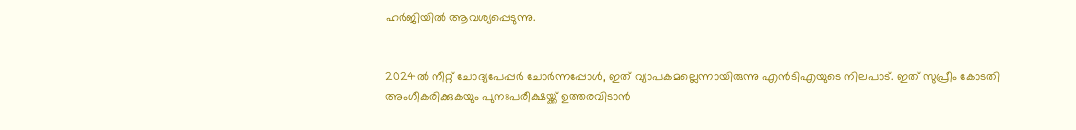ഹർജിയിൽ ആവശ്യപ്പെടുന്നു.


2024ൽ നീറ്റ് ചോദ്യപേപ്പർ ചോർന്നപ്പോൾ, ഇത് വ്യാപകമല്ലെന്നായിരുന്നു എൻ‌ടി‌എയുടെ നിലപാട്. ഇത് സുപ്രീം കോടതി അംഗീകരിക്കുകയും പുനഃപരീക്ഷയ്ക്ക് ഉത്തരവിടാൻ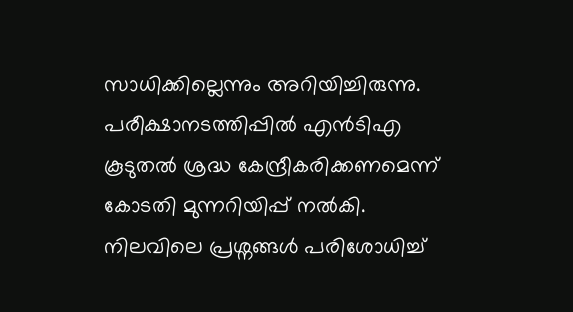സാധിക്കില്ലെന്നും അറിയിച്ചിരുന്നു. പരീക്ഷാനടത്തിപ്പിൽ എൻ‌ടി‌എ കൂടുതൽ ശ്രദ്ധ കേന്ദ്രീകരിക്കണമെന്ന് കോടതി മുന്നറിയിപ്പ് നൽകി. നിലവിലെ പ്രശ്നങ്ങൾ പരിശോധിച്ച്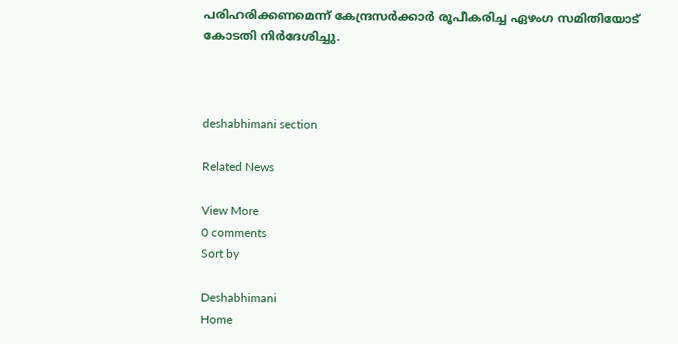പരിഹരിക്കണമെന്ന് കേന്ദ്രസർക്കാർ രൂപീകരിച്ച ഏഴംഗ സമിതിയോട് കോടതി നിർദേശിച്ചു.



deshabhimani section

Related News

View More
0 comments
Sort by

Deshabhimani
Home